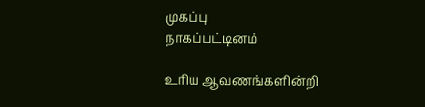முகப்பு
நாகப்பட்டினம்

உரிய ஆவணங்களின்றி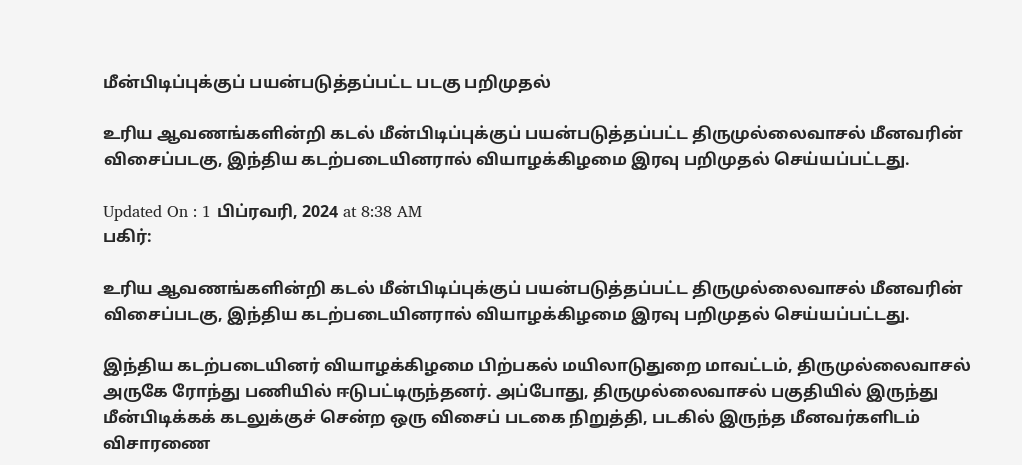மீன்பிடிப்புக்குப் பயன்படுத்தப்பட்ட படகு பறிமுதல்

உரிய ஆவணங்களின்றி கடல் மீன்பிடிப்புக்குப் பயன்படுத்தப்பட்ட திருமுல்லைவாசல் மீனவரின் விசைப்படகு, இந்திய கடற்படையினரால் வியாழக்கிழமை இரவு பறிமுதல் செய்யப்பட்டது.

Updated On : 1 பிப்ரவரி, 2024 at 8:38 AM
பகிர்:

உரிய ஆவணங்களின்றி கடல் மீன்பிடிப்புக்குப் பயன்படுத்தப்பட்ட திருமுல்லைவாசல் மீனவரின் விசைப்படகு, இந்திய கடற்படையினரால் வியாழக்கிழமை இரவு பறிமுதல் செய்யப்பட்டது.

இந்திய கடற்படையினர் வியாழக்கிழமை பிற்பகல் மயிலாடுதுறை மாவட்டம், திருமுல்லைவாசல் அருகே ரோந்து பணியில் ஈடுபட்டிருந்தனர். அப்போது, திருமுல்லைவாசல் பகுதியில் இருந்து மீன்பிடிக்கக் கடலுக்குச் சென்ற ஒரு விசைப் படகை நிறுத்தி, படகில் இருந்த மீனவர்களிடம் விசாரணை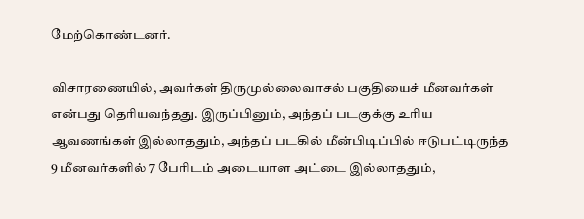மேற்கொண்டனர்.

விசாரணையில், அவர்கள் திருமுல்லைவாசல் பகுதியைச் மீனவர்கள் என்பது தெரியவந்தது. இருப்பினும், அந்தப் படகுக்கு உரிய ஆவணங்கள் இல்லாததும், அந்தப் படகில் மீன்பிடிப்பில் ஈடுபட்டிருந்த 9 மீனவர்களில் 7 பேரிடம் அடையாள அட்டை இல்லாததும்,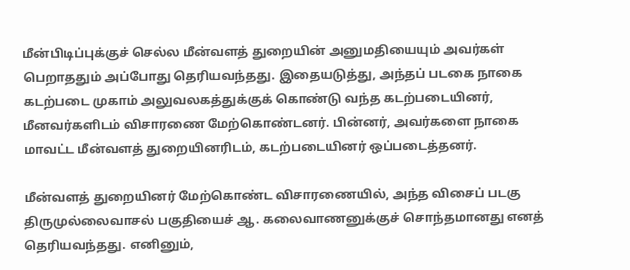மீன்பிடிப்புக்குச் செல்ல மீன்வளத் துறையின் அனுமதியையும் அவர்கள் பெறாததும் அப்போது தெரியவந்தது. இதையடுத்து, அந்தப் படகை நாகை கடற்படை முகாம் அலுவலகத்துக்குக் கொண்டு வந்த கடற்படையினர், மீனவர்களிடம் விசாரணை மேற்கொண்டனர். பின்னர், அவர்களை நாகை மாவட்ட மீன்வளத் துறையினரிடம், கடற்படையினர் ஒப்படைத்தனர்.

மீன்வளத் துறையினர் மேற்கொண்ட விசாரணையில், அந்த விசைப் படகு திருமுல்லைவாசல் பகுதியைச் ஆ. கலைவாணனுக்குச் சொந்தமானது எனத் தெரியவந்தது. எனினும்,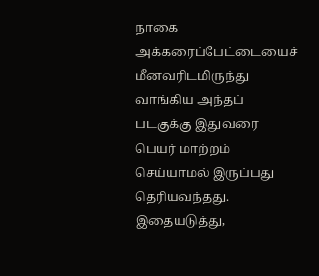நாகை அக்கரைப்பேட்டையைச் மீனவரிடமிருந்து வாங்கிய அந்தப் படகுக்கு இதுவரை பெயர் மாற்றம் செய்யாமல் இருப்பது தெரியவந்தது. இதையடுத்து,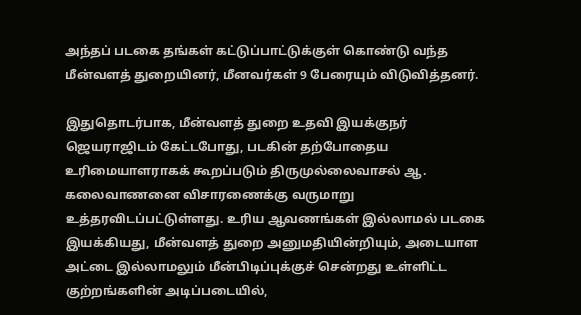அந்தப் படகை தங்கள் கட்டுப்பாட்டுக்குள் கொண்டு வந்த மீன்வளத் துறையினர், மீனவர்கள் 9 பேரையும் விடுவித்தனர்.

இதுதொடர்பாக, மீன்வளத் துறை உதவி இயக்குநர் ஜெயராஜிடம் கேட்டபோது, படகின் தற்போதைய உரிமையாளராகக் கூறப்படும் திருமுல்லைவாசல் ஆ. கலைவாணனை விசாரணைக்கு வருமாறு உத்தரவிடப்பட்டுள்ளது. உரிய ஆவணங்கள் இல்லாமல் படகை இயக்கியது, மீன்வளத் துறை அனுமதியின்றியும், அடையாள அட்டை இல்லாமலும் மீன்பிடிப்புக்குச் சென்றது உள்ளிட்ட குற்றங்களின் அடிப்படையில்,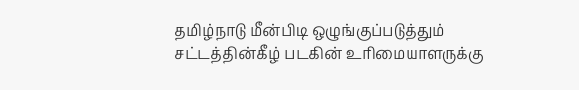தமிழ்நாடு மீன்பிடி ஒழுங்குப்படுத்தும் சட்டத்தின்கீழ் படகின் உரிமையாளருக்கு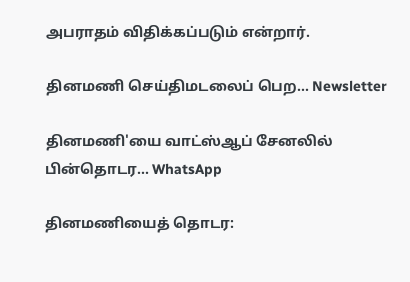அபராதம் விதிக்கப்படும் என்றார்.

தினமணி செய்திமடலைப் பெற... Newsletter

தினமணி'யை வாட்ஸ்ஆப் சேனலில் பின்தொடர... WhatsApp

தினமணியைத் தொடர: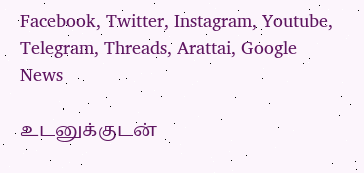Facebook, Twitter, Instagram, Youtube, Telegram, Threads, Arattai, Google News

உடனுக்குடன்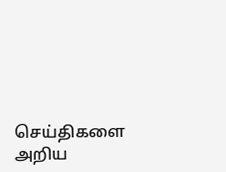செய்திகளை அறிய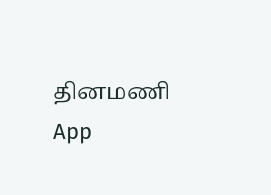தினமணி App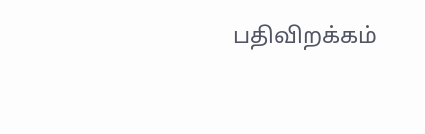பதிவிறக்கம்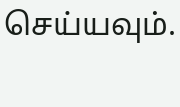செய்யவும்.